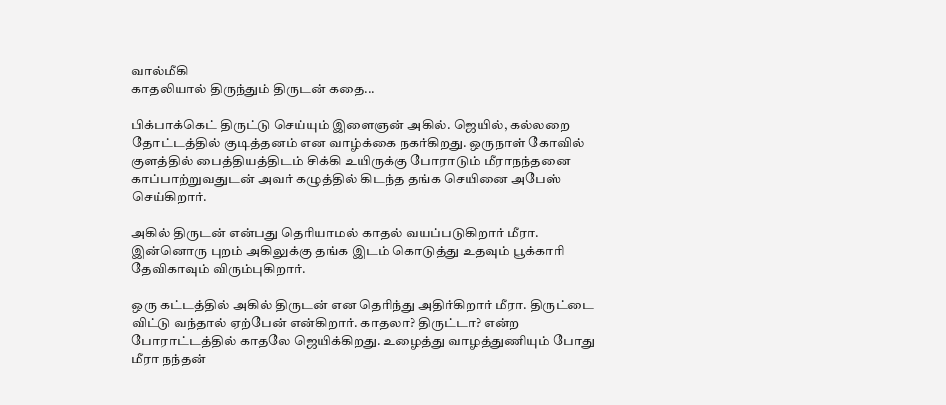வால்மீகி
காதலியால் திருந்தும் திருடன் கதை...

பிக்பாக்கெட் திருட்டு செய்யும் இளைஞன் அகில். ஜெயில், கல்லறை தோட்டத்தில் குடித்தனம் என வாழ்க்கை நகர்கிறது. ஒருநாள் கோவில் குளத்தில் பைத்தியத்திடம் சிக்கி உயிருக்கு போராடும் மீராநந்தனை காப்பாற்றுவதுடன் அவர் கழுத்தில் கிடந்த தங்க செயினை அபேஸ் செய்கிறார்.

அகில் திருடன் என்பது தெரியாமல் காதல் வயப்படுகிறார் மீரா. இன்னொரு புறம் அகிலுக்கு தங்க இடம் கொடுத்து உதவும் பூக்காரி தேவிகாவும் விரும்புகிறார்.

ஒரு கட்டத்தில் அகில் திருடன் என தெரிந்து அதிர்கிறார் மீரா. திருட்டை விட்டு வந்தால் ஏற்பேன் என்கிறார். காதலா? திருட்டா? என்ற போராட்டத்தில் காதலே ஜெயிக்கிறது. உழைத்து வாழத்துணியும் போது மீரா நந்தன்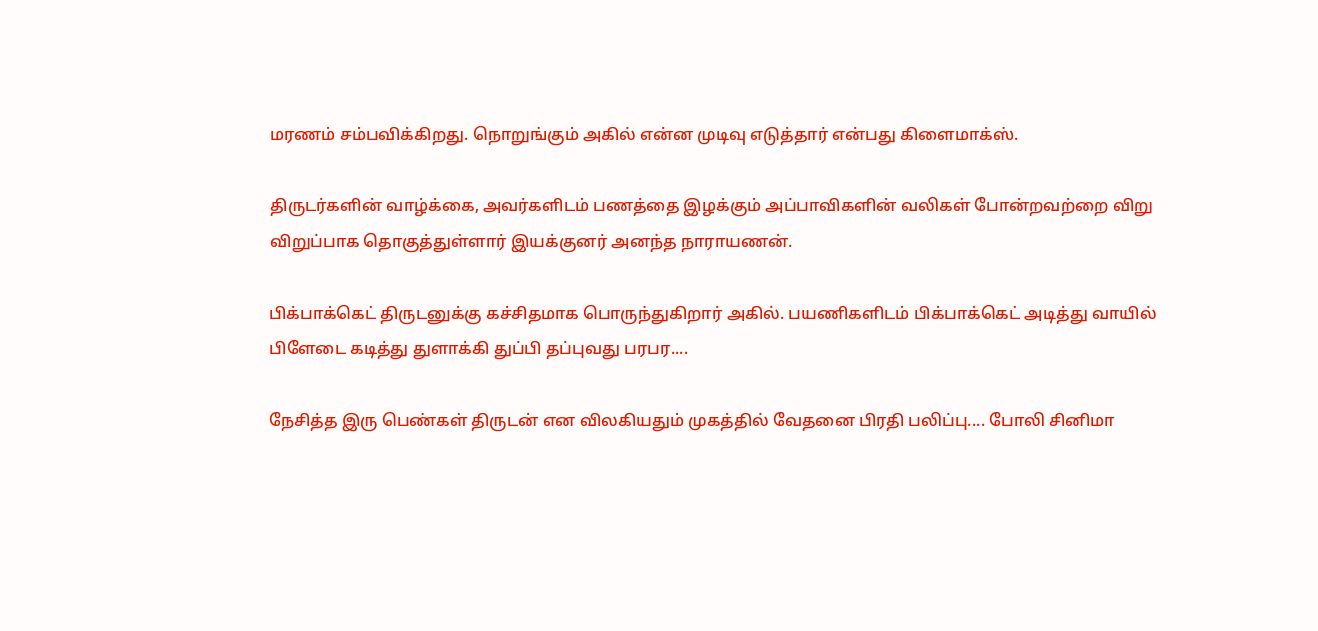மரணம் சம்பவிக்கிறது. நொறுங்கும் அகில் என்ன முடிவு எடுத்தார் என்பது கிளைமாக்ஸ்.

திருடர்களின் வாழ்க்கை, அவர்களிடம் பணத்தை இழக்கும் அப்பாவிகளின் வலிகள் போன்றவற்றை விறு விறுப்பாக தொகுத்துள்ளார் இயக்குனர் அனந்த நாராயணன்.

பிக்பாக்கெட் திருடனுக்கு கச்சிதமாக பொருந்துகிறார் அகில். பயணிகளிடம் பிக்பாக்கெட் அடித்து வாயில் பிளேடை கடித்து துளாக்கி துப்பி தப்புவது பரபர....

நேசித்த இரு பெண்கள் திருடன் என விலகியதும் முகத்தில் வேதனை பிரதி பலிப்பு.... போலி சினிமா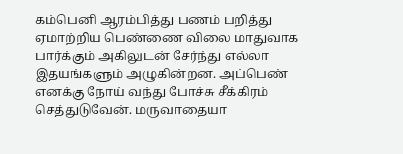கம்பெனி ஆரம்பித்து பணம் பறித்து ஏமாற்றிய பெண்ணை விலை மாதுவாக பார்க்கும் அகிலுடன் சேர்ந்து எல்லா இதயங்களும் அழுகின்றன. அப்பெண் எனக்கு நோய் வந்து போச்சு சீக்கிரம் செத்துடுவேன். மருவாதையா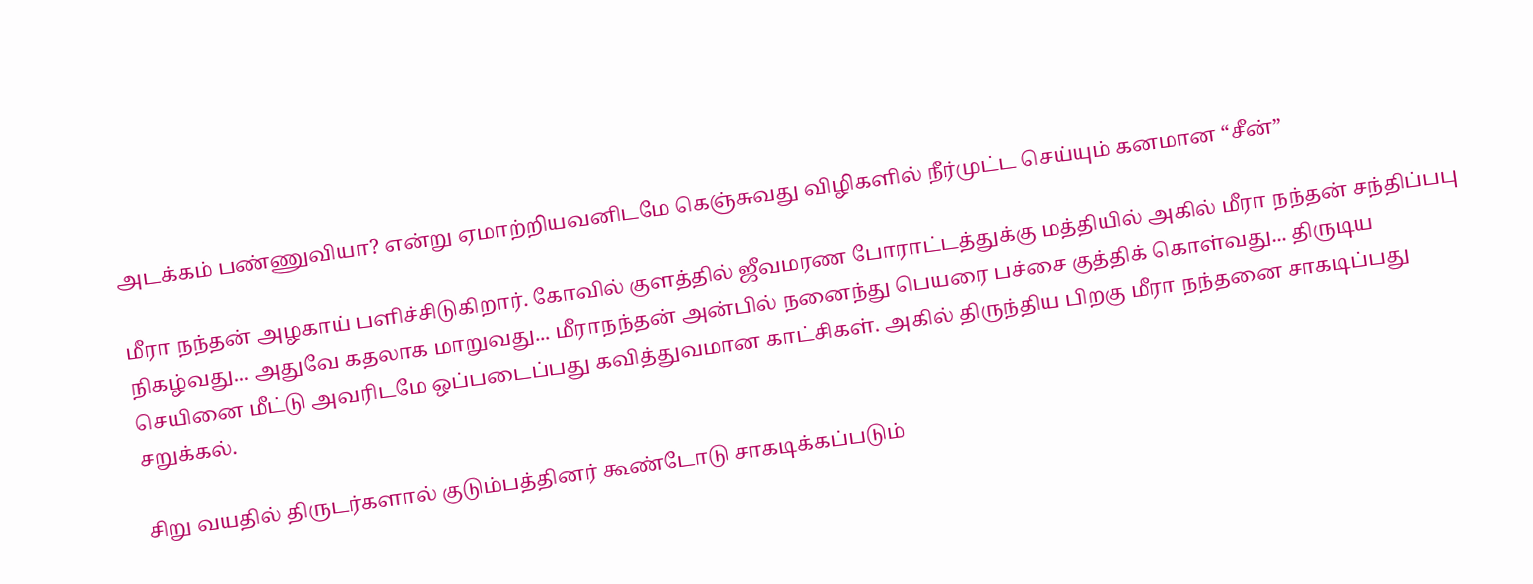அடக்கம் பண்ணுவியா? என்று ஏமாற்றியவனிடமே கெஞ்சுவது விழிகளில் நீர்முட்ட செய்யும் கனமான “சீன்”

மீரா நந்தன் அழகாய் பளிச்சிடுகிறார். கோவில் குளத்தில் ஜீவமரண போராட்டத்துக்கு மத்தியில் அகில் மீரா நந்தன் சந்திப்பபு நிகழ்வது... அதுவே கதலாக மாறுவது... மீராநந்தன் அன்பில் நனைந்து பெயரை பச்சை குத்திக் கொள்வது... திருடிய செயினை மீட்டு அவரிடமே ஒப்படைப்பது கவித்துவமான காட்சிகள். அகில் திருந்திய பிறகு மீரா நந்தனை சாகடிப்பது சறுக்கல்.

சிறு வயதில் திருடர்களால் குடும்பத்தினர் கூண்டோடு சாகடிக்கப்படும்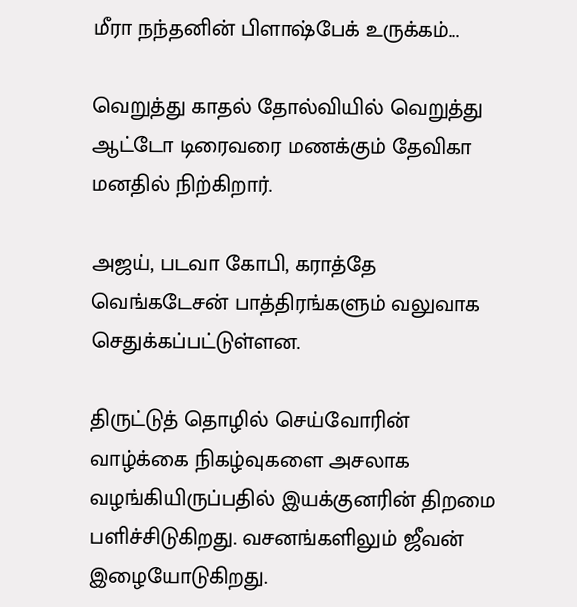மீரா நந்தனின் பிளாஷ்பேக் உருக்கம்...

வெறுத்து காதல் தோல்வியில் வெறுத்து ஆட்டோ டிரைவரை மணக்கும் தேவிகா மனதில் நிற்கிறார்.

அஜய், படவா கோபி, கராத்தே வெங்கடேசன் பாத்திரங்களும் வலுவாக செதுக்கப்பட்டுள்ளன.

திருட்டுத் தொழில் செய்வோரின் வாழ்க்கை நிகழ்வுகளை அசலாக வழங்கியிருப்பதில் இயக்குனரின் திறமை பளிச்சிடுகிறது. வசனங்களிலும் ஜீவன் இழையோடுகிறது.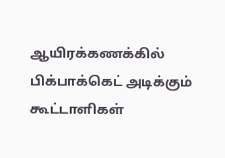ஆயிரக்கணக்கில் பிக்பாக்கெட் அடிக்கும் கூட்டாளிகள்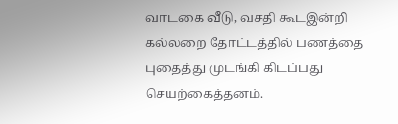வாடகை வீடு, வசதி கூடஇன்றி கல்லறை தோட்டத்தில் பணத்தை புதைத்து முடங்கி கிடப்பது செயற்கைத்தனம்.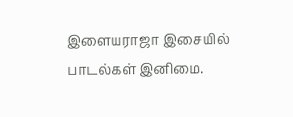இளையராஜா இசையில் பாடல்கள் இனிமை.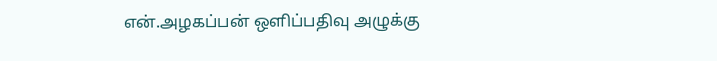என்.அழகப்பன் ஒளிப்பதிவு அழுக்கு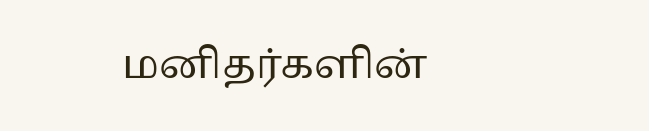மனிதர்களின்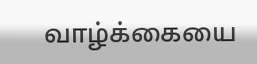வாழ்க்கையை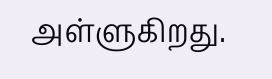அள்ளுகிறது.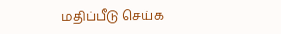மதிப்பீடு செய்க